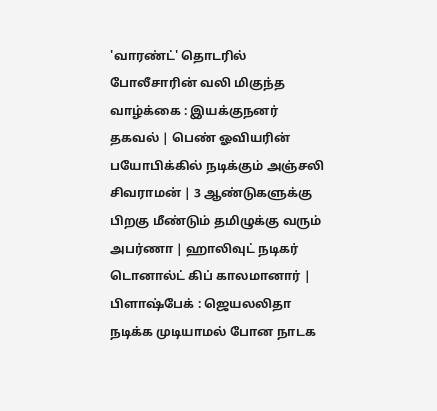'வாரண்ட்' தொடரில் போலீசாரின் வலி மிகுந்த வாழ்க்கை : இயக்குநனர் தகவல் | பெண் ஓவியரின் பயோபிக்கில் நடிக்கும் அஞ்சலி சிவராமன் | 3 ஆண்டுகளுக்கு பிறகு மீண்டும் தமிழுக்கு வரும் அபர்ணா | ஹாலிவுட் நடிகர் டொனால்ட் கிப் காலமானார் | பிளாஷ்பேக் : ஜெயலலிதா நடிக்க முடியாமல் போன நாடக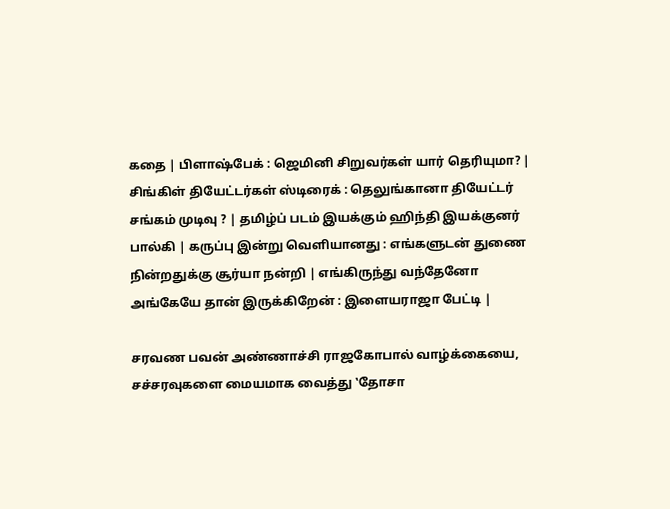கதை | பிளாஷ்பேக் : ஜெமினி சிறுவர்கள் யார் தெரியுமா? | சிங்கிள் தியேட்டர்கள் ஸ்டிரைக் : தெலுங்கானா தியேட்டர் சங்கம் முடிவு ? | தமிழ்ப் படம் இயக்கும் ஹிந்தி இயக்குனர் பால்கி | கருப்பு இன்று வெளியானது : எங்களுடன் துணை நின்றதுக்கு சூர்யா நன்றி | எங்கிருந்து வந்தேனோ அங்கேயே தான் இருக்கிறேன் : இளையராஜா பேட்டி |

சரவண பவன் அண்ணாச்சி ராஜகோபால் வாழ்க்கையை, சச்சரவுகளை மையமாக வைத்து ‛தோசா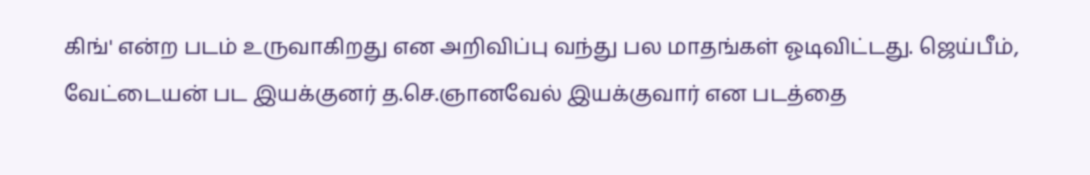கிங்' என்ற படம் உருவாகிறது என அறிவிப்பு வந்து பல மாதங்கள் ஓடிவிட்டது. ஜெய்பீம், வேட்டையன் பட இயக்குனர் த.செ.ஞானவேல் இயக்குவார் என படத்தை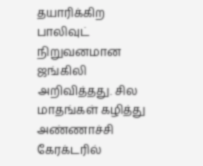தயாரிக்கிற பாலிவுட் நிறுவனமான ஜங்கிலி அறிவித்தது. சில மாதங்கள் கழித்து அண்ணாச்சி கேரக்டரில்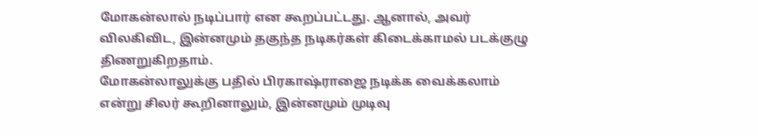மோகன்லால் நடிப்பார் என கூறப்பட்டது. ஆனால், அவர் விலகிவிட, இன்னமும் தகுந்த நடிகர்கள் கிடைக்காமல் படக்குழு திணறுகிறதாம்.
மோகன்லாலுக்கு பதில் பிரகாஷ்ராஜை நடிக்க வைக்கலாம் என்று சிலர் கூறினாலும், இன்னமும் முடிவு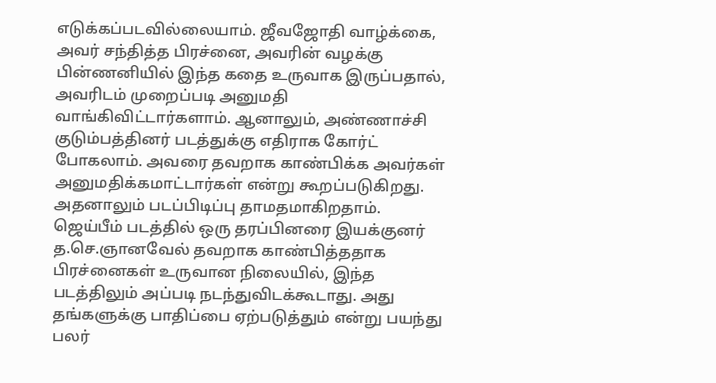எடுக்கப்படவில்லையாம். ஜீவஜோதி வாழ்க்கை, அவர் சந்தித்த பிரச்னை, அவரின் வழக்கு பின்ணனியில் இந்த கதை உருவாக இருப்பதால், அவரிடம் முறைப்படி அனுமதி வாங்கிவிட்டார்களாம். ஆனாலும், அண்ணாச்சி குடும்பத்தினர் படத்துக்கு எதிராக கோர்ட் போகலாம். அவரை தவறாக காண்பிக்க அவர்கள் அனுமதிக்கமாட்டார்கள் என்று கூறப்படுகிறது. அதனாலும் படப்பிடிப்பு தாமதமாகிறதாம். ஜெய்பீம் படத்தில் ஒரு தரப்பினரை இயக்குனர் த.செ.ஞானவேல் தவறாக காண்பித்ததாக பிரச்னைகள் உருவான நிலையில், இந்த படத்திலும் அப்படி நடந்துவிடக்கூடாது. அது தங்களுக்கு பாதிப்பை ஏற்படுத்தும் என்று பயந்து பலர்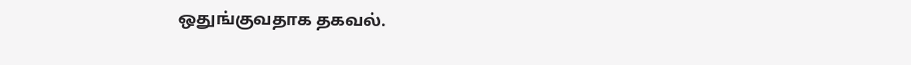ஒதுங்குவதாக தகவல்.